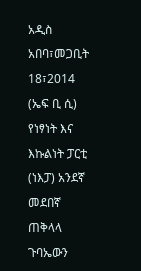አዲስ አበባ፣መጋቢት 18፣2014 (ኤፍ ቢ ሲ) የነፃነት እና እኩልነት ፓርቲ (ነእፓ) አንደኛ መደበኛ ጠቅላላ ጉባኤውን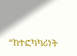“ከተፎካካሪነት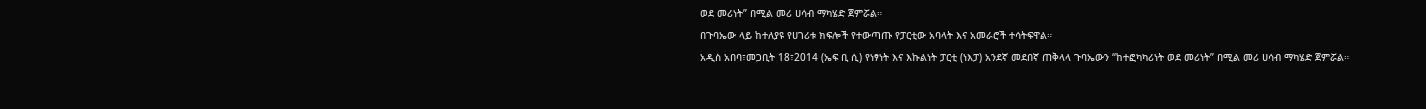ወደ መሪነት” በሚል መሪ ሀሳብ ማካሄድ ጀምሯል።
በጉባኤው ላይ ከተለያዩ የሀገሪቱ ክፍሎች የተውጣጡ የፓርቲው አባላት እና አመራሮች ተሳትፍዋል።
አዲስ አበባ፣መጋቢት 18፣2014 (ኤፍ ቢ ሲ) የነፃነት እና እኩልነት ፓርቲ (ነእፓ) አንደኛ መደበኛ ጠቅላላ ጉባኤውን “ከተፎካካሪነት ወደ መሪነት” በሚል መሪ ሀሳብ ማካሄድ ጀምሯል።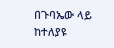በጉባኤው ላይ ከተለያዩ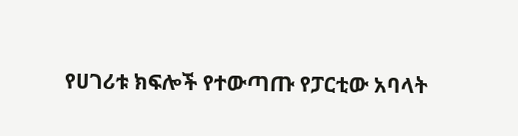የሀገሪቱ ክፍሎች የተውጣጡ የፓርቲው አባላት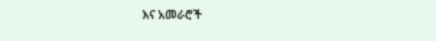እና አመራሮች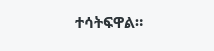ተሳትፍዋል።